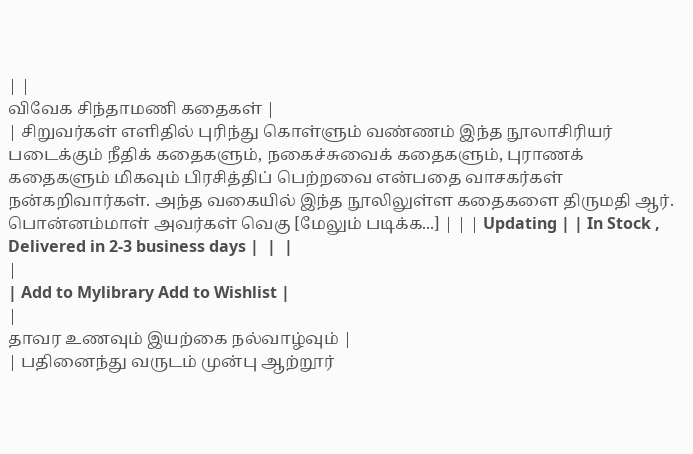| |
விவேக சிந்தாமணி கதைகள் |
| சிறுவர்கள் எளிதில் புரிந்து கொள்ளும் வண்ணம் இந்த நூலாசிரியர் படைக்கும் நீதிக் கதைகளும், நகைச்சுவைக் கதைகளும், புராணக் கதைகளும் மிகவும் பிரசித்திப் பெற்றவை என்பதை வாசகர்கள் நன்கறிவார்கள். அந்த வகையில் இந்த நூலிலுள்ள கதைகளை திருமதி ஆர். பொன்னம்மாள் அவர்கள் வெகு [மேலும் படிக்க...] | | | Updating | | In Stock , Delivered in 2-3 business days |  |  |
|
| Add to Mylibrary Add to Wishlist |
|
தாவர உணவும் இயற்கை நல்வாழ்வும் |
| பதினைந்து வருடம் முன்பு ஆற்றூர்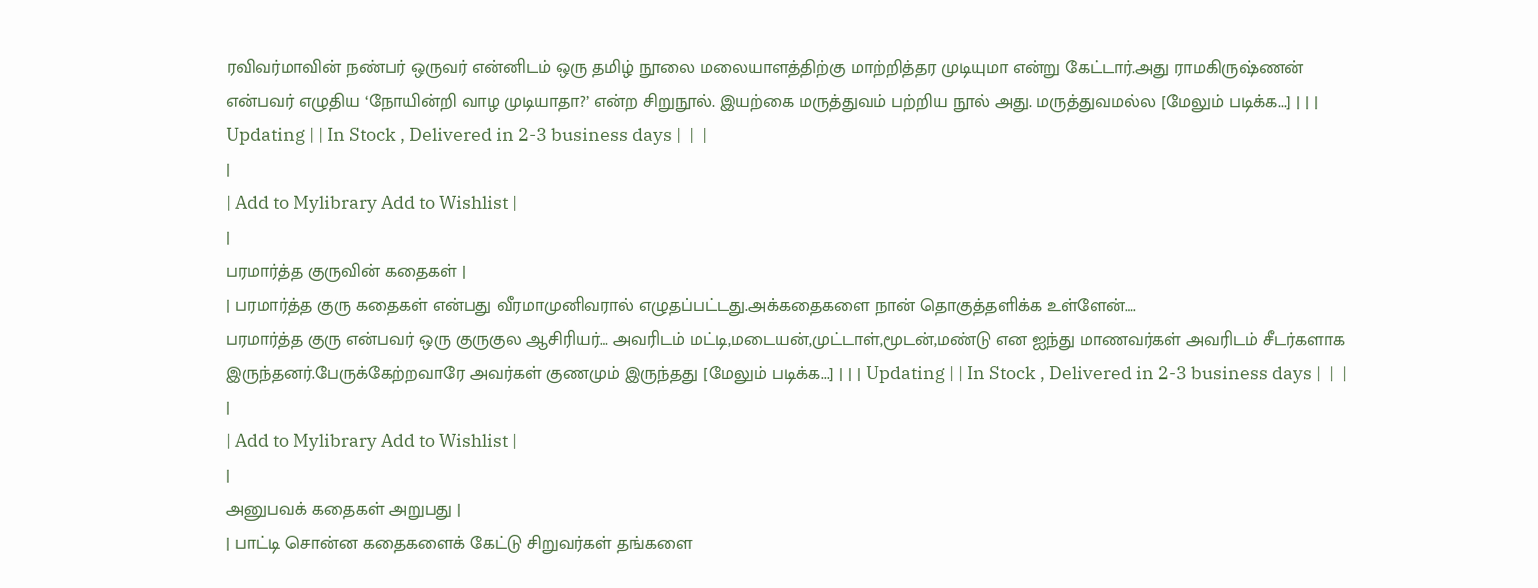ரவிவர்மாவின் நண்பர் ஒருவர் என்னிடம் ஒரு தமிழ் நூலை மலையாளத்திற்கு மாற்றித்தர முடியுமா என்று கேட்டார்.அது ராமகிருஷ்ணன் என்பவர் எழுதிய ‘நோயின்றி வாழ முடியாதா?’ என்ற சிறுநூல். இயற்கை மருத்துவம் பற்றிய நூல் அது. மருத்துவமல்ல [மேலும் படிக்க...] | | | Updating | | In Stock , Delivered in 2-3 business days |  |  |
|
| Add to Mylibrary Add to Wishlist |
|
பரமார்த்த குருவின் கதைகள் |
| பரமார்த்த குரு கதைகள் என்பது வீரமாமுனிவரால் எழுதப்பட்டது.அக்கதைகளை நான் தொகுத்தளிக்க உள்ளேன்….
பரமார்த்த குரு என்பவர் ஒரு குருகுல ஆசிரியர்… அவரிடம் மட்டி,மடையன்,முட்டாள்,மூடன்,மண்டு என ஐந்து மாணவர்கள் அவரிடம் சீடர்களாக இருந்தனர்.பேருக்கேற்றவாரே அவர்கள் குணமும் இருந்தது [மேலும் படிக்க...] | | | Updating | | In Stock , Delivered in 2-3 business days |  |  |
|
| Add to Mylibrary Add to Wishlist |
|
அனுபவக் கதைகள் அறுபது |
| பாட்டி சொன்ன கதைகளைக் கேட்டு சிறுவர்கள் தங்களை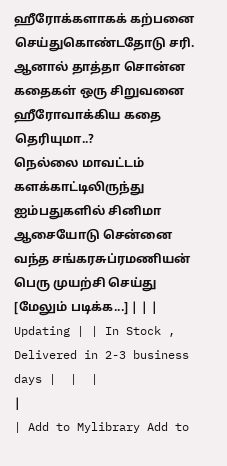ஹீரோக்களாகக் கற்பனை செய்துகொண்டதோடு சரி. ஆனால் தாத்தா சொன்ன கதைகள் ஒரு சிறுவனை ஹீரோவாக்கிய கதை தெரியுமா..?
நெல்லை மாவட்டம் களக்காட்டிலிருந்து ஐம்பதுகளில் சினிமா ஆசையோடு சென்னை வந்த சங்கரசுப்ரமணியன் பெரு முயற்சி செய்து [மேலும் படிக்க...] | | | Updating | | In Stock , Delivered in 2-3 business days |  |  |
|
| Add to Mylibrary Add to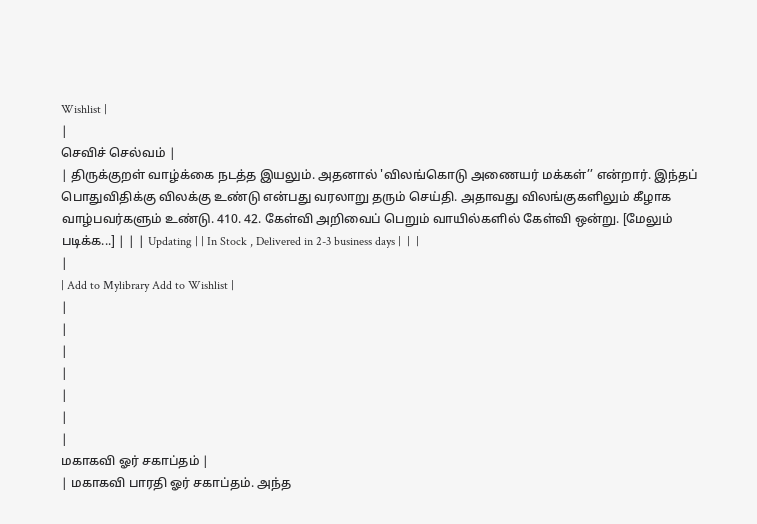Wishlist |
|
செவிச் செல்வம் |
| திருக்குறள் வாழ்க்கை நடத்த இயலும். அதனால் 'விலங்கொடு அணையர் மக்கள்’’ என்றார். இந்தப் பொதுவிதிக்கு விலக்கு உண்டு என்பது வரலாறு தரும் செய்தி. அதாவது விலங்குகளிலும் கீழாக வாழ்பவர்களும் உண்டு. 410. 42. கேள்வி அறிவைப் பெறும் வாயில்களில் கேள்வி ஒன்று. [மேலும் படிக்க...] | | | Updating | | In Stock , Delivered in 2-3 business days |  |  |
|
| Add to Mylibrary Add to Wishlist |
|
|
|
|
|
|
|
மகாகவி ஓர் சகாப்தம் |
| மகாகவி பாரதி ஓர் சகாப்தம். அந்த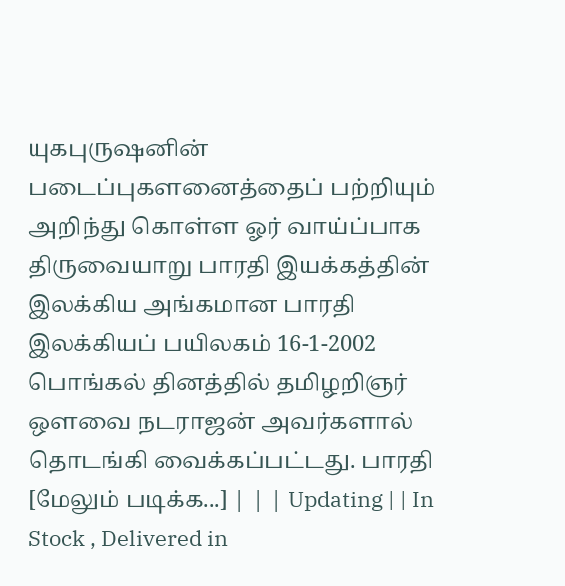யுகபுருஷனின் படைப்புகளனைத்தைப் பற்றியும் அறிந்து கொள்ள ஓர் வாய்ப்பாக திருவையாறு பாரதி இயக்கத்தின் இலக்கிய அங்கமான பாரதி இலக்கியப் பயிலகம் 16-1-2002 பொங்கல் தினத்தில் தமிழறிஞர் ஒளவை நடராஜன் அவர்களால் தொடங்கி வைக்கப்பட்டது. பாரதி [மேலும் படிக்க...] | | | Updating | | In Stock , Delivered in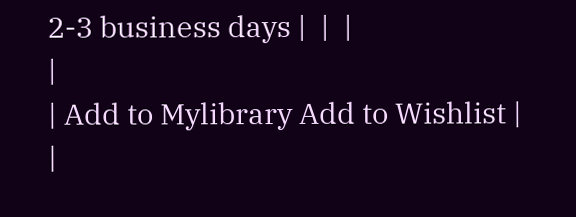2-3 business days |  |  |
|
| Add to Mylibrary Add to Wishlist |
|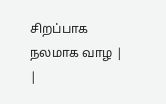சிறப்பாக நலமாக வாழ |
|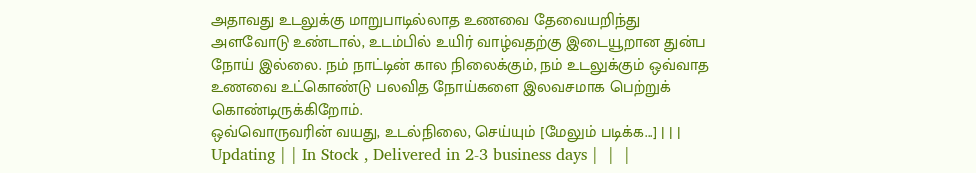அதாவது உடலுக்கு மாறுபாடில்லாத உணவை தேவையறிந்து அளவோடு உண்டால், உடம்பில் உயிர் வாழ்வதற்கு இடையூறான துன்ப நோய் இல்லை. நம் நாட்டின் கால நிலைக்கும், நம் உடலுக்கும் ஒவ்வாத உணவை உட்கொண்டு பலவித நோய்களை இலவசமாக பெற்றுக் கொண்டிருக்கிறோம்.
ஒவ்வொருவரின் வயது, உடல்நிலை, செய்யும் [மேலும் படிக்க...] | | | Updating | | In Stock , Delivered in 2-3 business days |  |  |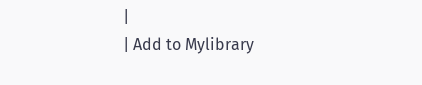|
| Add to Mylibrary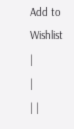Add to Wishlist |
|
| |